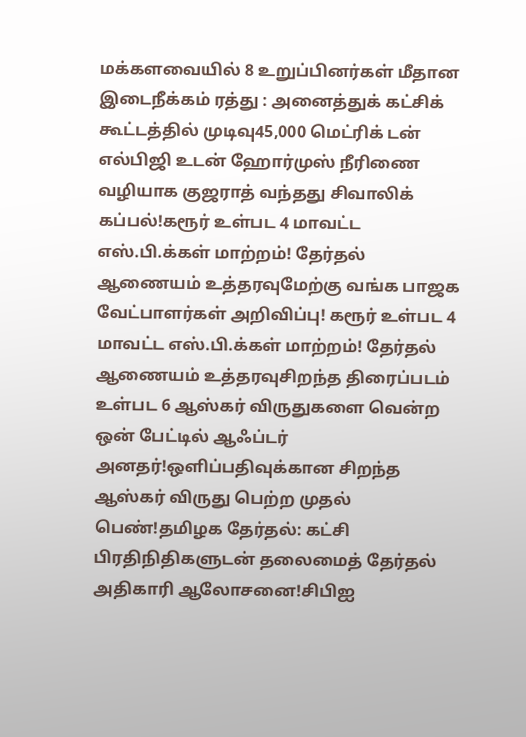மக்களவையில் 8 உறுப்பினர்கள் மீதான இடைநீக்கம் ரத்து : அனைத்துக் கட்சிக் கூட்டத்தில் முடிவு45,000 மெட்ரிக் டன் எல்பிஜி உடன் ஹோர்முஸ் நீரிணை வழியாக குஜராத் வந்தது சிவாலிக் கப்பல்!கரூர் உள்பட 4 மாவட்ட எஸ்.பி.க்கள் மாற்றம்! தேர்தல் ஆணையம் உத்தரவுமேற்கு வங்க பாஜக வேட்பாளர்கள் அறிவிப்பு! கரூர் உள்பட 4 மாவட்ட எஸ்.பி.க்கள் மாற்றம்! தேர்தல் ஆணையம் உத்தரவுசிறந்த திரைப்படம் உள்பட 6 ஆஸ்கர் விருதுகளை வென்ற ஒன் பேட்டில் ஆஃப்டர் அனதர்!ஒளிப்பதிவுக்கான சிறந்த ஆஸ்கர் விருது பெற்ற முதல் பெண்!தமிழக தேர்தல்: கட்சி பிரதிநிதிகளுடன் தலைமைத் தேர்தல் அதிகாரி ஆலோசனை!சிபிஐ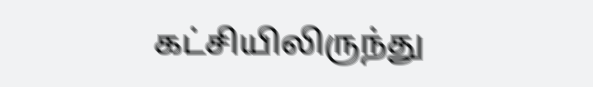கட்சியிலிருந்து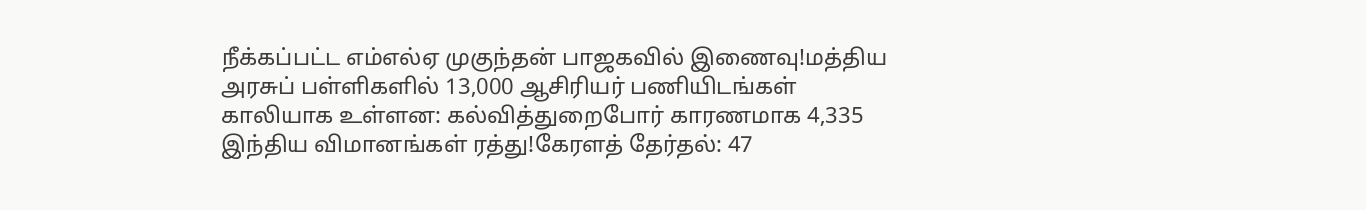நீக்கப்பட்ட எம்எல்ஏ முகுந்தன் பாஜகவில் இணைவு!மத்திய அரசுப் பள்ளிகளில் 13,000 ஆசிரியர் பணியிடங்கள் காலியாக உள்ளன: கல்வித்துறைபோர் காரணமாக 4,335 இந்திய விமானங்கள் ரத்து!கேரளத் தேர்தல்: 47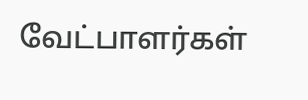வேட்பாளர்கள்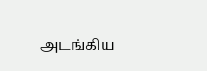அடங்கிய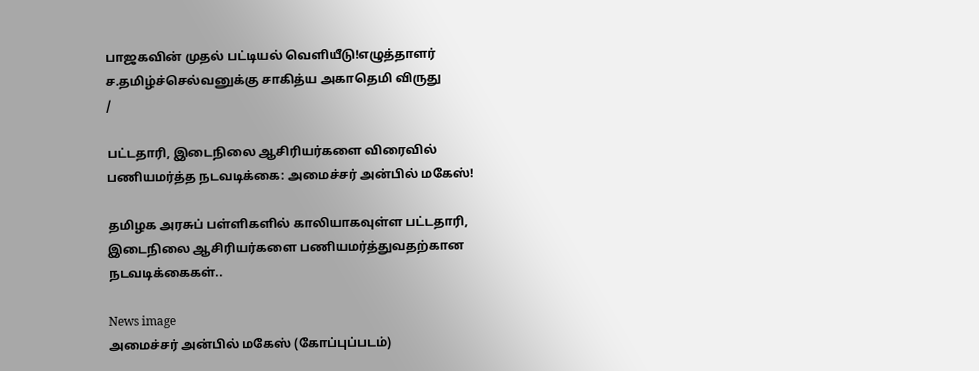பாஜகவின் முதல் பட்டியல் வெளியீடு!எழுத்தாளர் ச.தமிழ்ச்செல்வனுக்கு சாகித்ய அகாதெமி விருது
/

பட்டதாரி, இடைநிலை ஆசிரியர்களை விரைவில் பணியமர்த்த நடவடிக்கை: அமைச்சர் அன்பில் மகேஸ்!

தமிழக அரசுப் பள்ளிகளில் காலியாகவுள்ள பட்டதாரி, இடைநிலை ஆசிரியர்களை பணியமர்த்துவதற்கான நடவடிக்கைகள்..

News image
அமைச்சர் அன்பில் மகேஸ் (கோப்புப்படம்)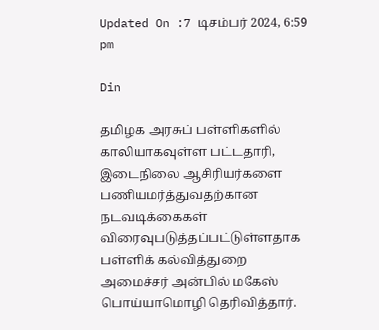Updated On :7 டிசம்பர் 2024, 6:59 pm

Din

தமிழக அரசுப் பள்ளிகளில் காலியாகவுள்ள பட்டதாரி, இடைநிலை ஆசிரியர்களை பணியமர்த்துவதற்கான நடவடிக்கைகள் விரைவுபடுத்தப்பட்டுள்ளதாக பள்ளிக் கல்வித்துறை அமைச்சர் அன்பில் மகேஸ் பொய்யாமொழி தெரிவித்தார்.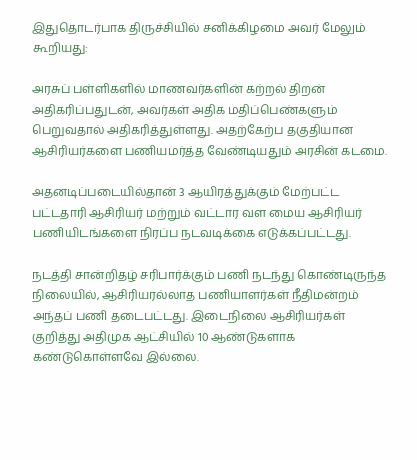இதுதொடர்பாக திருச்சியில் சனிக்கிழமை அவர் மேலும் கூறியது:

அரசுப் பள்ளிகளில் மாணவர்களின் கற்றல் திறன் அதிகரிப்பதுடன், அவர்கள் அதிக மதிப்பெண்களும் பெறுவதால் அதிகரித்துள்ளது. அதற்கேற்ப தகுதியான ஆசிரியர்களை பணியமர்த்த வேண்டியதும் அரசின் கடமை.

அதனடிப்படையில்தான் 3 ஆயிரத்துக்கும் மேற்பட்ட பட்டதாரி ஆசிரியர் மற்றும் வட்டார வள மைய ஆசிரியர் பணியிடங்களை நிரப்ப நடவடிக்கை எடுக்கப்பட்டது.

நடத்தி சான்றிதழ் சரிபார்க்கும் பணி நடந்து கொண்டிருந்த நிலையில், ஆசிரியரல்லாத பணியாளர்கள் நீதிமன்றம் அந்தப் பணி தடைபட்டது. இடைநிலை ஆசிரியர்கள் குறித்து அதிமுக ஆட்சியில் 10 ஆண்டுகளாக கண்டுகொள்ளவே இல்லை.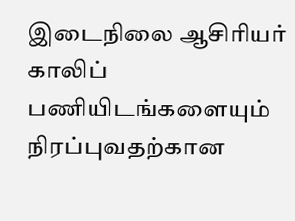இடைநிலை ஆசிரியர் காலிப் பணியிடங்களையும் நிரப்புவதற்கான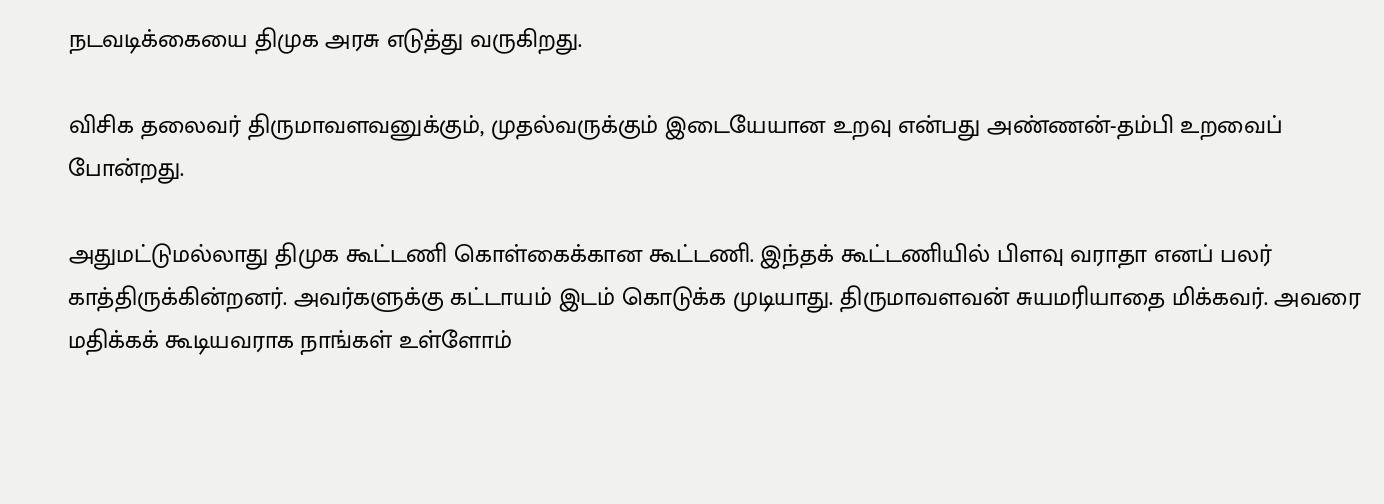நடவடிக்கையை திமுக அரசு எடுத்து வருகிறது.

விசிக தலைவர் திருமாவளவனுக்கும், முதல்வருக்கும் இடையேயான உறவு என்பது அண்ணன்-தம்பி உறவைப் போன்றது.

அதுமட்டுமல்லாது திமுக கூட்டணி கொள்கைக்கான கூட்டணி. இந்தக் கூட்டணியில் பிளவு வராதா எனப் பலர் காத்திருக்கின்றனர். அவர்களுக்கு கட்டாயம் இடம் கொடுக்க முடியாது. திருமாவளவன் சுயமரியாதை மிக்கவர். அவரை மதிக்கக் கூடியவராக நாங்கள் உள்ளோம்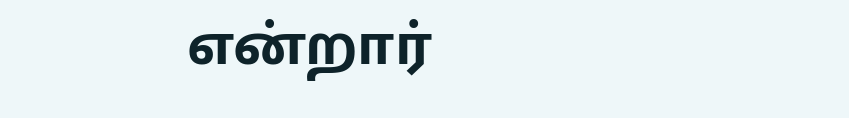என்றார்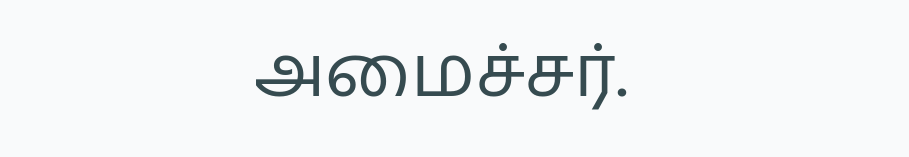அமைச்சர்.